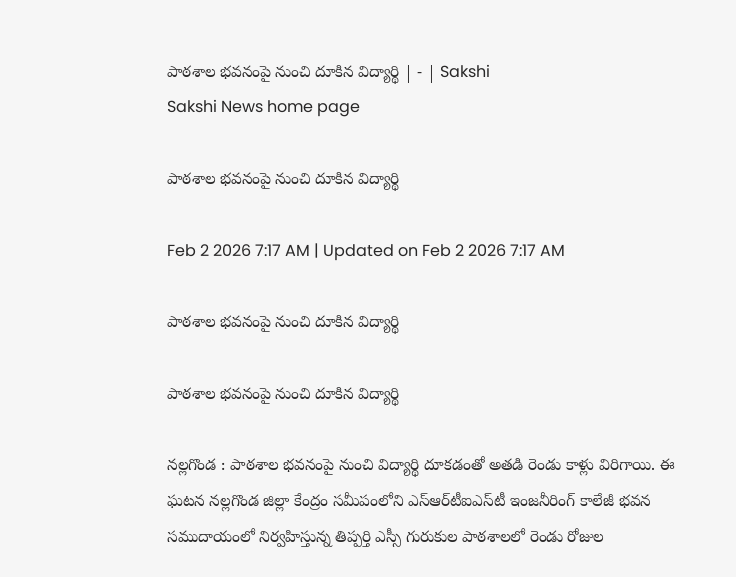పాఠశాల భవనంపై నుంచి దూకిన విద్యార్థి | - | Sakshi
Sakshi News home page

పాఠశాల భవనంపై నుంచి దూకిన విద్యార్థి

Feb 2 2026 7:17 AM | Updated on Feb 2 2026 7:17 AM

పాఠశాల భవనంపై నుంచి దూకిన విద్యార్థి

పాఠశాల భవనంపై నుంచి దూకిన విద్యార్థి

నల్లగొండ : పాఠశాల భవనంపై నుంచి విద్యార్థి దూకడంతో అతడి రెండు కాళ్లు విరిగాయి. ఈ ఘటన నల్లగొండ జిల్లా కేంద్రం సమీపంలోని ఎస్‌ఆర్‌టీఐఎస్‌టీ ఇంజనీరింగ్‌ కాలేజీ భవన సముదాయంలో నిర్వహిస్తున్న తిప్పర్తి ఎస్సీ గురుకుల పాఠశాలలో రెండు రోజుల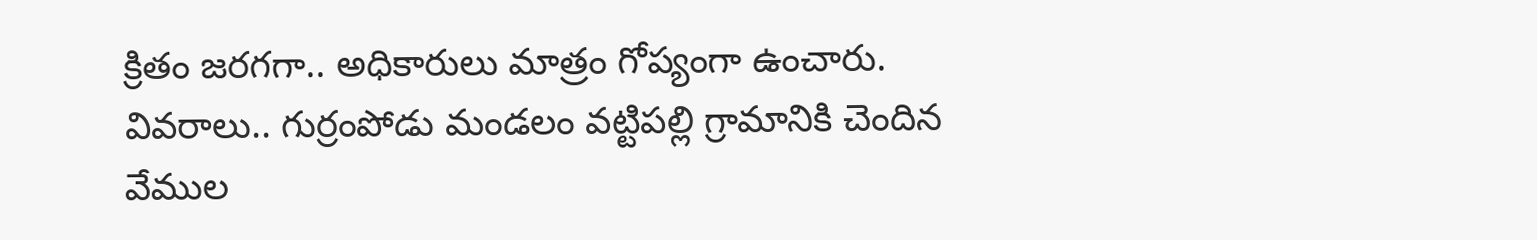క్రితం జరగగా.. అధికారులు మాత్రం గోప్యంగా ఉంచారు. వివరాలు.. గుర్రంపోడు మండలం వట్టిపల్లి గ్రామానికి చెందిన వేముల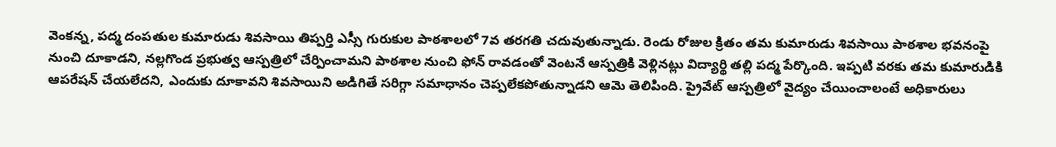వెంకన్న, పద్మ దంపతుల కుమారుడు శివసాయి తిప్పర్తి ఎస్సీ గురుకుల పాఠశాలలో 7వ తరగతి చదువుతున్నాడు. రెండు రోజుల క్రితం తమ కుమారుడు శివసాయి పాఠశాల భవనంపై నుంచి దూకాడని, నల్లగొండ ప్రభుత్వ ఆస్పత్రిలో చేర్పించామని పాఠశాల నుంచి ఫోన్‌ రావడంతో వెంటనే ఆస్పత్రికి వెళ్లినట్లు విద్యార్థి తల్లి పద్మ పేర్కొంది. ఇప్పటి వరకు తమ కుమారుడికి ఆపరేషన్‌ చేయలేదని, ఎందుకు దూకావని శివసాయిని అడిగితే సరిగ్గా సమాధానం చెప్పలేకపోతున్నాడని ఆమె తెలిపింది. ప్రైవేట్‌ ఆస్పత్రిలో వైద్యం చేయించాలంటే అధికారులు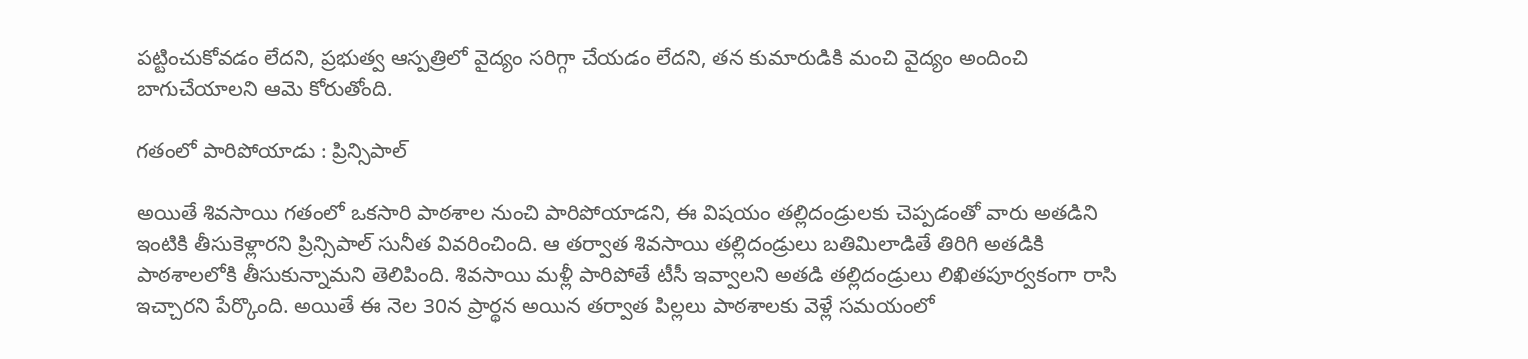పట్టించుకోవడం లేదని, ప్రభుత్వ ఆస్పత్రిలో వైద్యం సరిగ్గా చేయడం లేదని, తన కుమారుడికి మంచి వైద్యం అందించి బాగుచేయాలని ఆమె కోరుతోంది.

గతంలో పారిపోయాడు : ప్రిన్సిపాల్‌

అయితే శివసాయి గతంలో ఒకసారి పాఠశాల నుంచి పారిపోయాడని, ఈ విషయం తల్లిదండ్రులకు చెప్పడంతో వారు అతడిని ఇంటికి తీసుకెళ్లారని ప్రిన్సిపాల్‌ సునీత వివరించింది. ఆ తర్వాత శివసాయి తల్లిదండ్రులు బతిమిలాడితే తిరిగి అతడికి పాఠశాలలోకి తీసుకున్నామని తెలిపింది. శివసాయి మళ్లీ పారిపోతే టీసీ ఇవ్వాలని అతడి తల్లిదండ్రులు లిఖితపూర్వకంగా రాసి ఇచ్చారని పేర్కొంది. అయితే ఈ నెల 30న ప్రార్థన అయిన తర్వాత పిల్లలు పాఠశాలకు వెళ్లే సమయంలో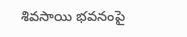శివసాయి భవనంపై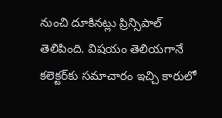నుంచి దూకినట్లు ప్రిన్సిపాల్‌ తెలిపింది. విషయం తెలియగానే కలెక్టర్‌కు సమాచారం ఇచ్చి కారులో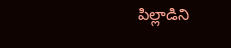పిల్లాడిని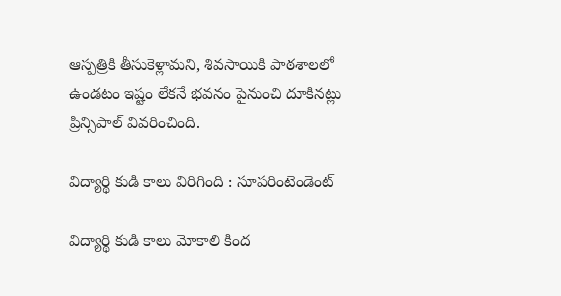ఆస్పత్రికి తీసుకెళ్లామని, శివసాయికి పాఠశాలలో ఉండటం ఇష్టం లేకనే భవనం పైనుంచి దూకినట్లు ప్రిన్సిపాల్‌ వివరించింది.

విద్యార్థి కుడి కాలు విరిగింది : సూపరింటెండెంట్‌

విద్యార్థి కుడి కాలు మోకాలి కింద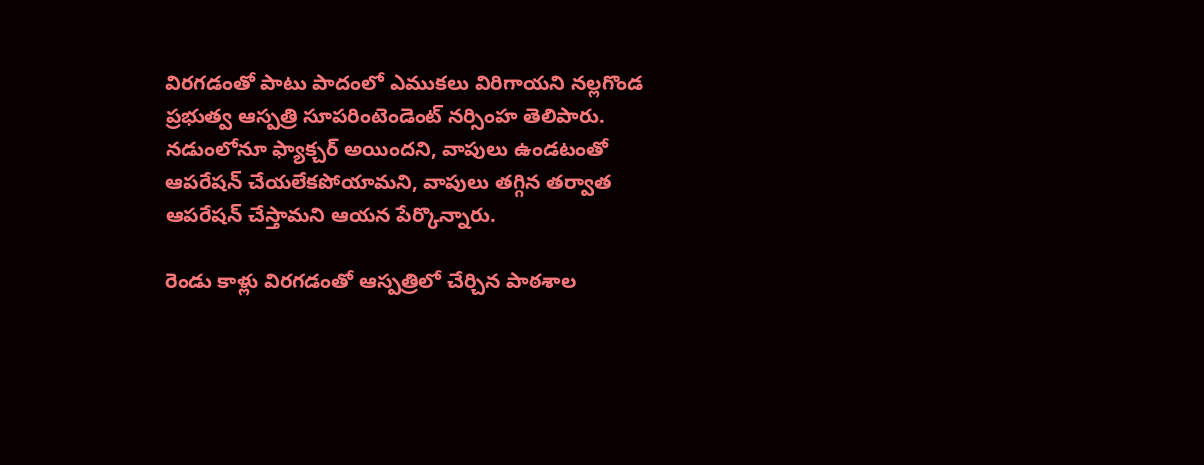విరగడంతో పాటు పాదంలో ఎముకలు విరిగాయని నల్లగొండ ప్రభుత్వ ఆస్పత్రి సూపరింటెండెంట్‌ నర్సింహ తెలిపారు. నడుంలోనూ ఫ్యాక్చర్‌ అయిందని, వాపులు ఉండటంతో ఆపరేషన్‌ చేయలేకపోయామని, వాపులు తగ్గిన తర్వాత ఆపరేషన్‌ చేస్తామని ఆయన పేర్కొన్నారు.

రెండు కాళ్లు విరగడంతో ఆస్పత్రిలో చేర్చిన పాఠశాల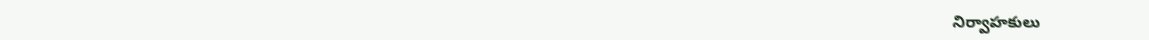నిర్వాహకులు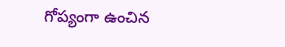గోప్యంగా ఉంచిన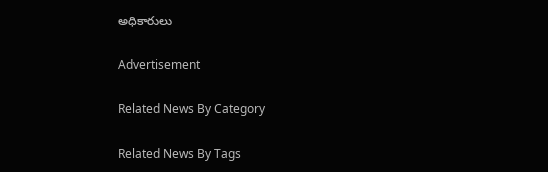అధికారులు

Advertisement

Related News By Category

Related News By Tags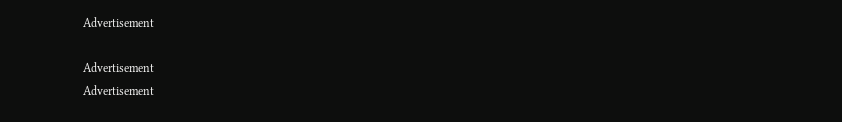Advertisement

Advertisement
Advertisement